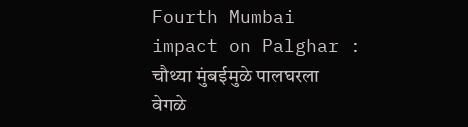Fourth Mumbai impact on Palghar : चौथ्या मुंबईमुळे पालघरला वेगळे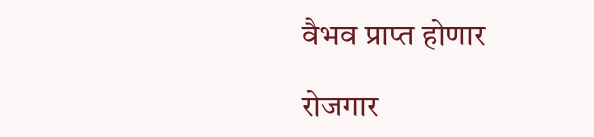वैभव प्राप्त होणार

रोजगार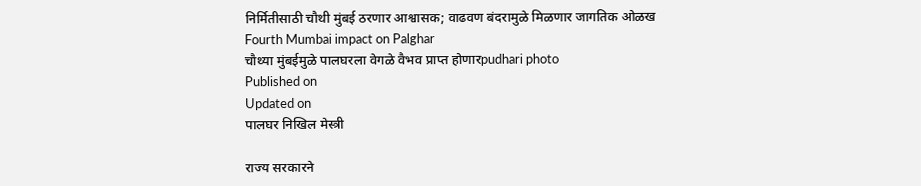निर्मितीसाठी चौथी मुंबई ठरणार आश्वासक; वाढवण बंदरामुळे मिळणार जागतिक ओळख
Fourth Mumbai impact on Palghar
चौथ्या मुंबईमुळे पालघरला वेगळे वैभव प्राप्त होणारpudhari photo
Published on
Updated on
पालघर निखिल मेस्त्री

राज्य सरकारने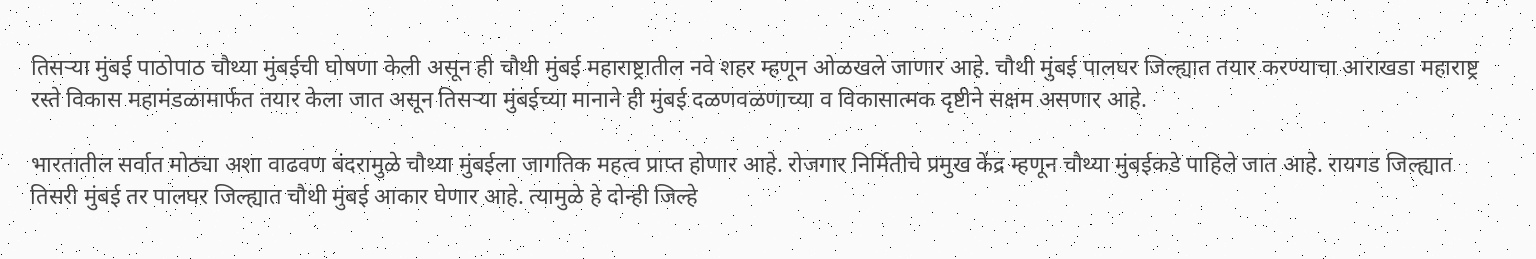तिसर्‍या मुंबई पाठोपाठ चौथ्या मुंबईची घोषणा केली असून ही चौथी मुंबई महाराष्ट्रातील नवे शहर म्हणून ओळखले जाणार आहे. चौथी मुंबई पालघर जिल्ह्यात तयार करण्याचा आराखडा महाराष्ट्र रस्ते विकास महामंडळामार्फत तयार केला जात असून तिसर्‍या मुंबईच्या मानाने ही मुंबई दळणवळणाच्या व विकासात्मक दृष्टीने सक्षम असणार आहे.

भारतातील सर्वात मोठ्या अशा वाढवण बंदरामुळे चौथ्या मुंबईला जागतिक महत्व प्राप्त होणार आहे. रोजगार निर्मितीचे प्रमुख केंद्र म्हणून चौथ्या मुंबईकडे पाहिले जात आहे. रायगड जिल्ह्यात तिसरी मुंबई तर पालघर जिल्ह्यात चौथी मुंबई आकार घेणार आहे. त्यामुळे हे दोन्ही जिल्हे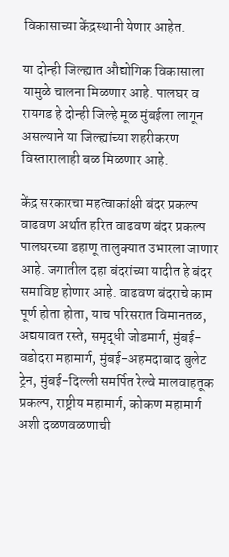विकासाच्या केंद्रस्थानी येणार आहेत.

या दोन्ही जिल्ह्यात औद्योगिक विकासाला यामुळे चालना मिळणार आहे. पालघर व रायगड हे दोन्ही जिल्हे मूळ मुंबईला लागून असल्याने या जिल्ह्यांच्या शहरीकरण विस्तारालाही बळ मिळणार आहे.

केंद्र सरकारचा महत्वाकांक्षी बंदर प्रकल्प वाढवण अर्थात हरित वाढवण बंदर प्रकल्प पालघरच्या डहाणू तालुक्यात उभारला जाणार आहे. जगातील दहा बंदरांच्या यादीत हे बंदर समाविष्ट होणार आहे. वाढवण बंदराचे काम पूर्ण होता होता, याच परिसरात विमानतळ, अद्ययावत रस्ते, समृद्धी जोडमार्ग, मुंबई-वडोदरा महामार्ग, मुंबई-अहमदाबाद बुलेट ट्रेन, मुंबई-दिल्ली समर्पित रेल्वे मालवाहतूक प्रकल्प, राष्ट्रीय महामार्ग, कोकण महामार्ग अशी दळणवळणाची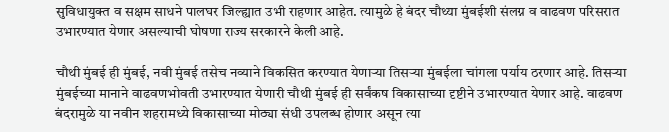सुविधायुक्त व सक्षम साधने पालघर जिल्ह्यात उभी राहणार आहेत. त्यामुळे हे बंदर चौथ्या मुंबईशी संलग्न व वाढवण परिसरात उभारण्यात येणार असल्याची घोषणा राज्य सरकारने केली आहे.

चौथी मुंबई ही मुंबई, नवी मुंबई तसेच नव्याने विकसित करण्यात येणार्‍या तिसर्‍या मुंबईला चांगला पर्याय ठरणार आहे. तिसर्‍या मुंबईच्या मानाने वाढवणभोवती उभारण्यात येणारी चौथी मुंबई ही सर्वंकष विकासाच्या दृष्टीने उभारण्यात येणार आहे. वाढवण बंदरामुळे या नवीन शहरामध्ये विकासाच्या मोठ्या संधी उपलब्ध होणार असून त्या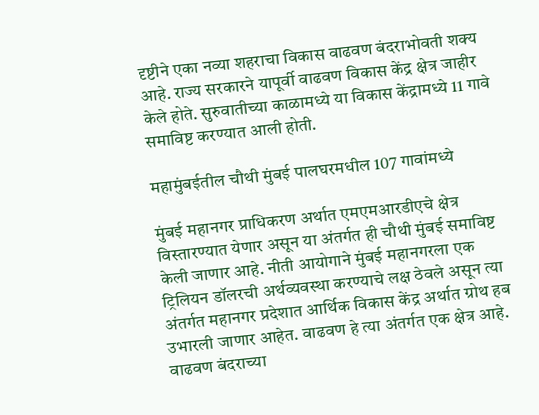दृष्टीने एका नव्या शहराचा विकास वाढवण बंदराभोवती शक्य आहे. राज्य सरकारने यापूर्वी वाढवण विकास केंद्र क्षेत्र जाहीर केले होते. सुरुवातीच्या काळामध्ये या विकास केंद्रामध्ये 11 गावे समाविष्ट करण्यात आली होती.

महामुंबईतील चौथी मुंबई पालघरमधील 107 गावांमध्ये

मुंबई महानगर प्राधिकरण अर्थात एमएमआरडीएचे क्षेत्र विस्तारण्यात येणार असून या अंतर्गत ही चौथी मुंबई समाविष्ट केली जाणार आहे. नीती आयोगाने मुंबई महानगरला एक ट्रिलियन डॉलरची अर्थव्यवस्था करण्याचे लक्ष ठेवले असून त्या अंतर्गत महानगर प्रदेशात आर्थिक विकास केंद्र अर्थात ग्रोथ हब उभारली जाणार आहेत. वाढवण हे त्या अंतर्गत एक क्षेत्र आहे. वाढवण बंदराच्या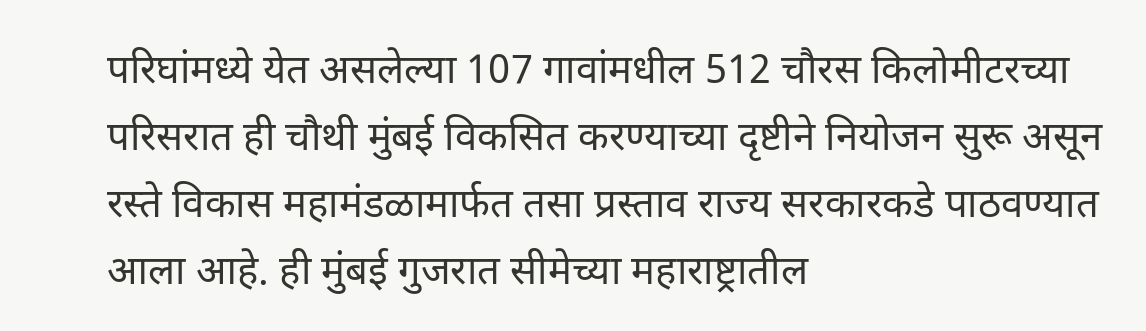परिघांमध्ये येत असलेल्या 107 गावांमधील 512 चौरस किलोमीटरच्या परिसरात ही चौथी मुंबई विकसित करण्याच्या दृष्टीने नियोजन सुरू असून रस्ते विकास महामंडळामार्फत तसा प्रस्ताव राज्य सरकारकडे पाठवण्यात आला आहे. ही मुंबई गुजरात सीमेच्या महाराष्ट्रातील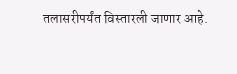तलासरीपर्यंत विस्तारली जाणार आहे.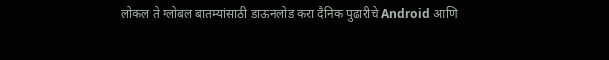लोकल ते ग्लोबल बातम्यांसाठी डाऊनलोड करा दैनिक पुढारीचे Android आणि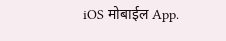iOS मोबाईल App.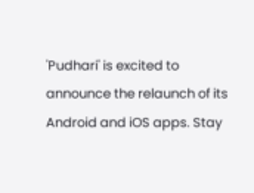'Pudhari' is excited to announce the relaunch of its Android and iOS apps. Stay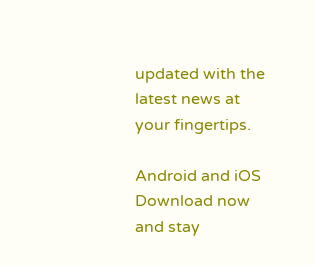updated with the latest news at your fingertips.

Android and iOS Download now and stay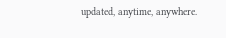updated, anytime, anywhere.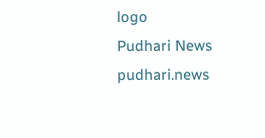logo
Pudhari News
pudhari.news